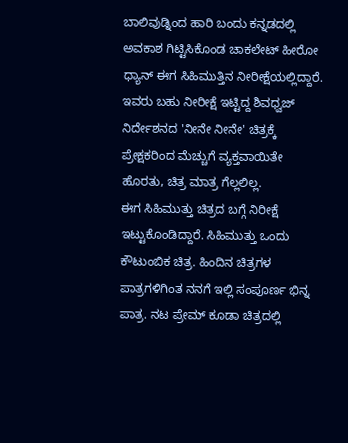ಬಾಲಿವುಡ್ನಿಂದ ಹಾರಿ ಬಂದು ಕನ್ನಡದಲ್ಲಿ ಅವಕಾಶ ಗಿಟ್ಟಿಸಿಕೊಂಡ ಚಾಕಲೇಟ್ ಹೀರೋ ಧ್ಯಾನ್ ಈಗ ಸಿಹಿಮುತ್ತಿನ ನೀರೀಕ್ಷೆಯಲ್ಲಿದ್ದಾರೆ. ಇವರು ಬಹು ನೀರೀಕ್ಷೆ ಇಟ್ಟಿದ್ದ ಶಿವಧ್ವಜ್ ನಿರ್ದೇಶನದ 'ನೀನೇ ನೀನೇ' ಚಿತ್ರಕ್ಕೆ ಪ್ರೇಕ್ಷಕರಿಂದ ಮೆಚ್ಚುಗೆ ವ್ಯಕ್ತವಾಯಿತೇ ಹೊರತು, ಚಿತ್ರ ಮಾತ್ರ ಗೆಲ್ಲಲಿಲ್ಲ.
ಈಗ ಸಿಹಿಮುತ್ತು ಚಿತ್ರದ ಬಗ್ಗೆ ನಿರೀಕ್ಷೆ ಇಟ್ಟುಕೊಂಡಿದ್ದಾರೆ. ಸಿಹಿಮುತ್ತು ಒಂದು ಕೌಟುಂಬಿಕ ಚಿತ್ರ. ಹಿಂದಿನ ಚಿತ್ರಗಳ ಪಾತ್ರಗಳಿಗಿಂತ ನನಗೆ ಇಲ್ಲಿ ಸಂಪೂರ್ಣ ಭಿನ್ನ ಪಾತ್ರ. ನಟ ಪ್ರೇಮ್ ಕೂಡಾ ಚಿತ್ರದಲ್ಲಿ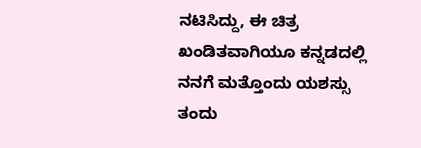ನಟಿಸಿದ್ದು, ಈ ಚಿತ್ರ ಖಂಡಿತವಾಗಿಯೂ ಕನ್ನಡದಲ್ಲಿ ನನಗೆ ಮತ್ತೊಂದು ಯಶಸ್ಸು ತಂದು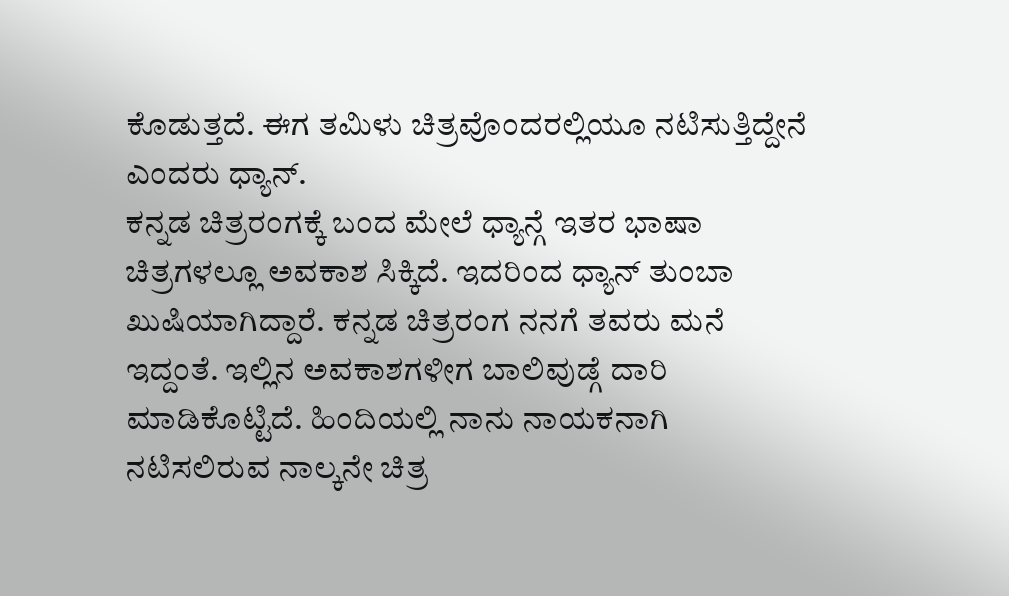ಕೊಡುತ್ತದೆ. ಈಗ ತಮಿಳು ಚಿತ್ರವೊಂದರಲ್ಲಿಯೂ ನಟಿಸುತ್ತಿದ್ದೇನೆ ಎಂದರು ಧ್ಯಾನ್.
ಕನ್ನಡ ಚಿತ್ರರಂಗಕ್ಕೆ ಬಂದ ಮೇಲೆ ಧ್ಯಾನ್ಗೆ ಇತರ ಭಾಷಾ ಚಿತ್ರಗಳಲ್ಲೂ ಅವಕಾಶ ಸಿಕ್ಕಿದೆ. ಇದರಿಂದ ಧ್ಯಾನ್ ತುಂಬಾ ಖುಷಿಯಾಗಿದ್ದಾರೆ. ಕನ್ನಡ ಚಿತ್ರರಂಗ ನನಗೆ ತವರು ಮನೆ ಇದ್ದಂತೆ. ಇಲ್ಲಿನ ಅವಕಾಶಗಳೀಗ ಬಾಲಿವುಡ್ಗೆ ದಾರಿ ಮಾಡಿಕೊಟ್ಟಿದೆ. ಹಿಂದಿಯಲ್ಲಿ ನಾನು ನಾಯಕನಾಗಿ ನಟಿಸಲಿರುವ ನಾಲ್ಕನೇ ಚಿತ್ರ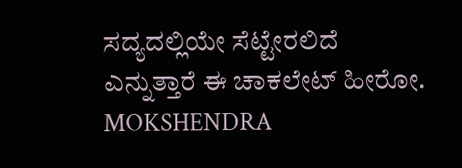ಸದ್ಯದಲ್ಲಿಯೇ ಸೆಟ್ಟೇರಲಿದೆ ಎನ್ನುತ್ತಾರೆ ಈ ಚಾಕಲೇಟ್ ಹೀರೋ.
MOKSHENDRA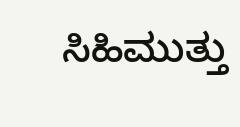ಸಿಹಿಮುತ್ತು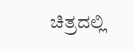ಚಿತ್ರದಲ್ಲಿ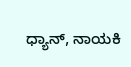ಧ್ಯಾನ್, ನಾಯಕಿ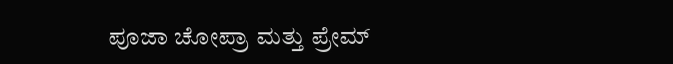ಪೂಜಾ ಚೋಪ್ರಾ ಮತ್ತು ಪ್ರೇಮ್